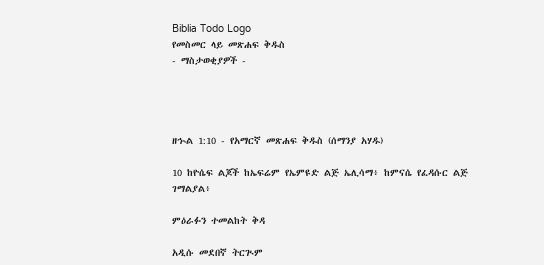Biblia Todo Logo
የመስመር ላይ መጽሐፍ ቅዱስ
- ማስታወቂያዎች -




ዘኍል 1:10 - የአማርኛ መጽሐፍ ቅዱስ (ሰማንያ አሃዱ)

10 ከዮሴፍ ልጆች ከኤፍሬም የኤምዩድ ልጅ ኤሊሳማ፥ ከምናሴ የፈዳሱር ልጅ ገማልያል፥

ምዕራፉን ተመልከት ቅዳ

አዲሱ መደበኛ ትርጒም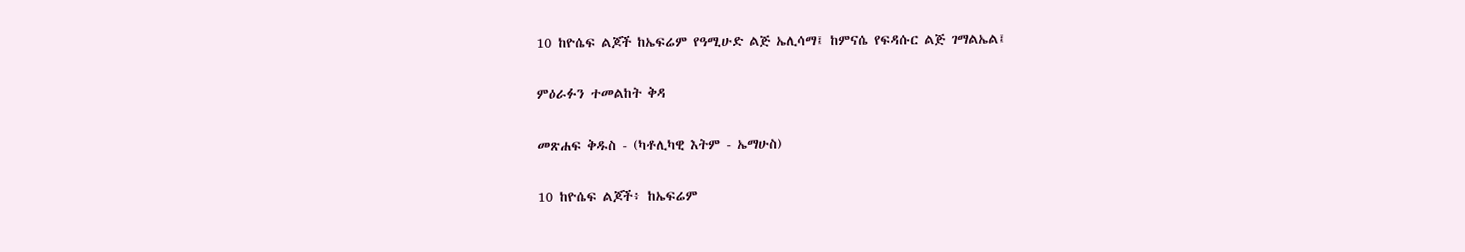10 ከዮሴፍ ልጆች ከኤፍሬም የዓሚሁድ ልጅ ኤሊሳማ፤ ከምናሴ የፍዳሱር ልጅ ገማልኤል፤

ምዕራፉን ተመልከት ቅዳ

መጽሐፍ ቅዱስ - (ካቶሊካዊ እትም - ኤማሁስ)

10 ከዮሴፍ ልጆች፥ ከኤፍሬም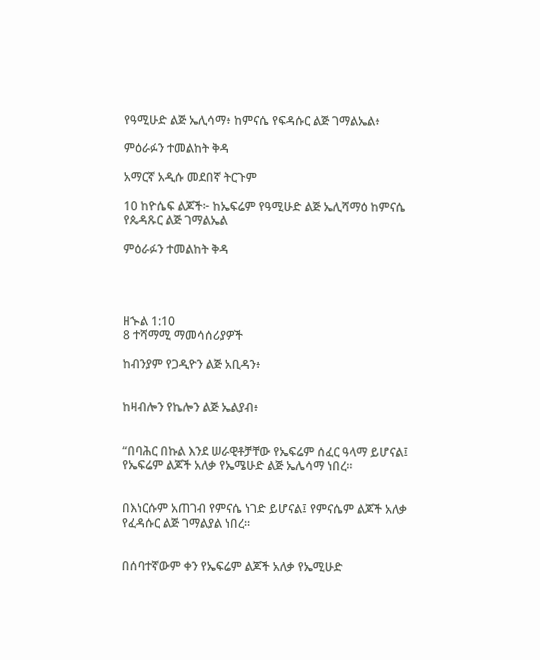የዓሚሁድ ልጅ ኤሊሳማ፥ ከምናሴ የፍዳሱር ልጅ ገማልኤል፥

ምዕራፉን ተመልከት ቅዳ

አማርኛ አዲሱ መደበኛ ትርጉም

10 ከዮሴፍ ልጆች፦ ከኤፍሬም የዓሚሁድ ልጅ ኤሊሻማዕ ከምናሴ የጴዳጹር ልጅ ገማልኤል

ምዕራፉን ተመልከት ቅዳ




ዘኍል 1:10
8 ተሻማሚ ማመሳሰሪያዎች

ከብንያም የጋዲዮን ልጅ አቢዳን፥


ከዛብሎን የኬሎን ልጅ ኤልያብ፥


“በባሕር በኩል እንደ ሠራዊቶቻቸው የኤፍሬም ሰፈር ዓላማ ይሆናል፤ የኤፍሬም ልጆች አለቃ የኤሜሁድ ልጅ ኤሌሳማ ነበረ።


በእነርሱም አጠገብ የምናሴ ነገድ ይሆናል፤ የምናሴም ልጆች አለቃ የፈዳሱር ልጅ ገማልያል ነበረ።


በሰባተኛውም ቀን የኤፍሬም ልጆች አለቃ የኤሚሁድ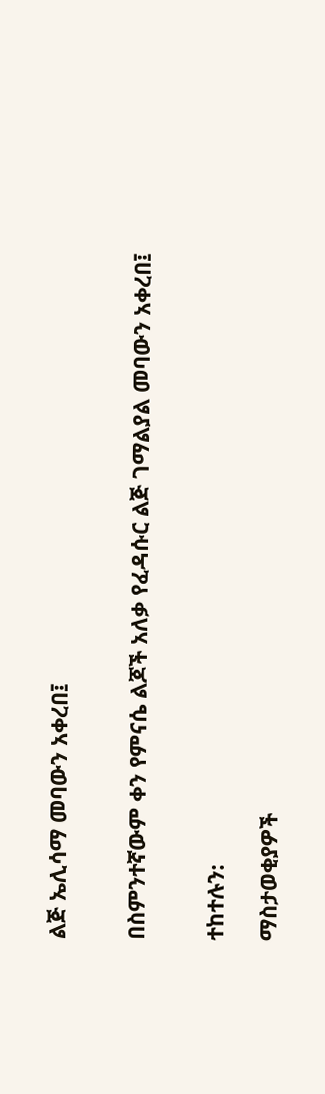ልጅ ኤሊሳማ መባውን አቀረበ፤


በስምንተኛውም ቀን የምናሴ ልጆች አለቃ የፈዳሱር ልጅ ገማልያል መባውን አቀረበ፤


ተከተሉን:

ማስታወቂያዎች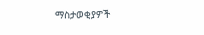ማስታወቂያዎች